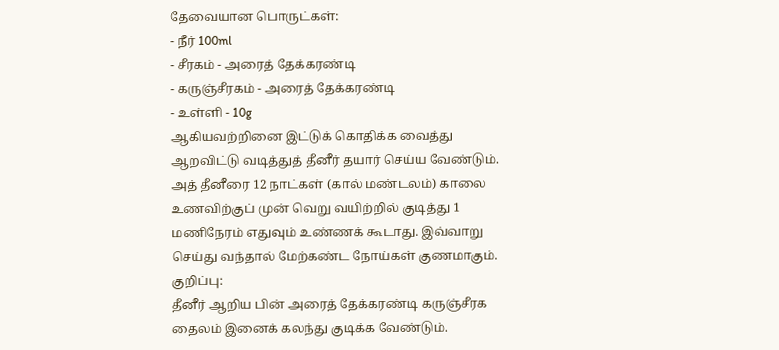தேவையான பொருட்கள்:
- நீர் 100ml
- சீரகம் - அரைத் தேக்கரண்டி
- கருஞ்சீரகம் - அரைத் தேக்கரண்டி
- உள்ளி - 10g
ஆகியவற்றினை இட்டுக் கொதிக்க வைத்து ஆறவிட்டு வடித்துத் தீனீர் தயார் செய்ய வேண்டும்.
அத் தீனீரை 12 நாட்கள் (கால் மண்டலம்) காலை உணவிற்குப் முன் வெறு வயிற்றில் குடித்து 1 மணிநேரம் எதுவும் உண்ணக் கூடாது. இவ்வாறு செய்து வந்தால் மேற்கண்ட நோய்கள் குணமாகும்.
குறிப்பு:
தீனீர் ஆறிய பின் அரைத் தேக்கரண்டி கருஞ்சீரக தைலம் இனைக் கலந்து குடிக்க வேண்டும்.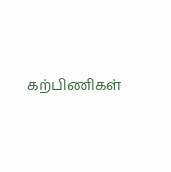கற்பிணிகள்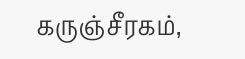கருஞ்சீரகம்,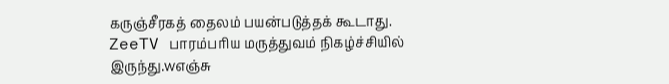கருஞ்சீரகத் தைலம் பயன்படுத்தக் கூடாது.
ZeeTV பாரம்பரிய மருத்துவம் நிகழ்ச்சியில் இருந்து.wஎஞ்சு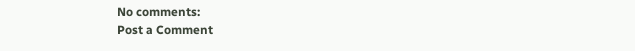No comments:
Post a Comment